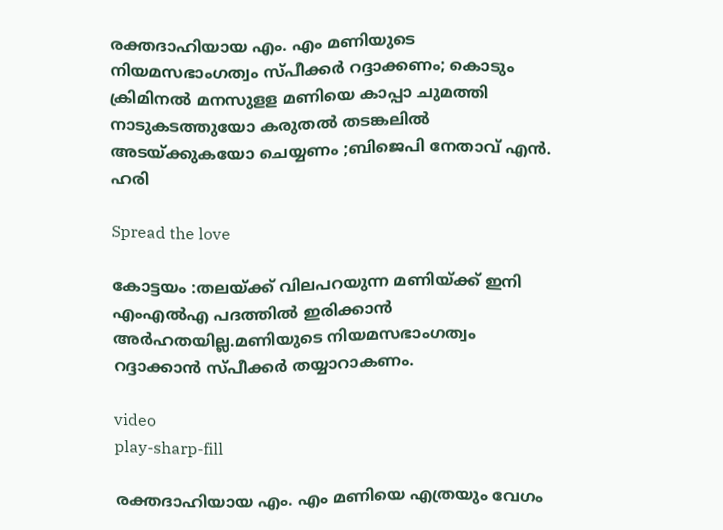രക്തദാഹിയായ എം. എം മണിയുടെ നിയമസഭാംഗത്വം സ്പീക്കര്‍ റദ്ദാക്കണം; കൊടും ക്രിമിനല്‍ മനസുളള മണിയെ കാപ്പാ ചുമത്തി നാടുകടത്തുയോ കരുതല്‍ തടങ്കലില്‍ അടയ്‌ക്കുകയോ ചെയ്യണം ;ബിജെപി നേതാവ് എന്‍. ഹരി

Spread the love

കോട്ടയം :തലയ്‌ക്ക് വിലപറയുന്ന മണിയ്‌ക്ക് ഇനി എംഎല്‍എ പദത്തില്‍ ഇരിക്കാന്‍ അര്‍ഹതയില്ല.മണിയുടെ നിയമസഭാംഗത്വം റദ്ദാക്കാന്‍ സ്പീക്കര്‍ തയ്യാറാകണം.

video
play-sharp-fill

രക്തദാഹിയായ എം. എം മണിയെ എത്രയും വേഗം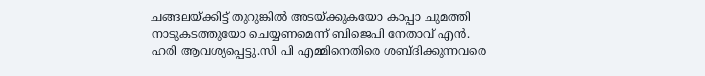ചങ്ങലയ്‌ക്കിട്ട് തുറുങ്കില്‍ അടയ്‌ക്കുകയോ കാപ്പാ ചുമത്തി നാടുകടത്തുയോ ചെയ്യണമെന്ന് ബിജെപി നേതാവ് എന്‍. ഹരി ആവശ്യപ്പെട്ടു.സി പി എമ്മിനെതിരെ ശബ്ദിക്കുന്നവരെ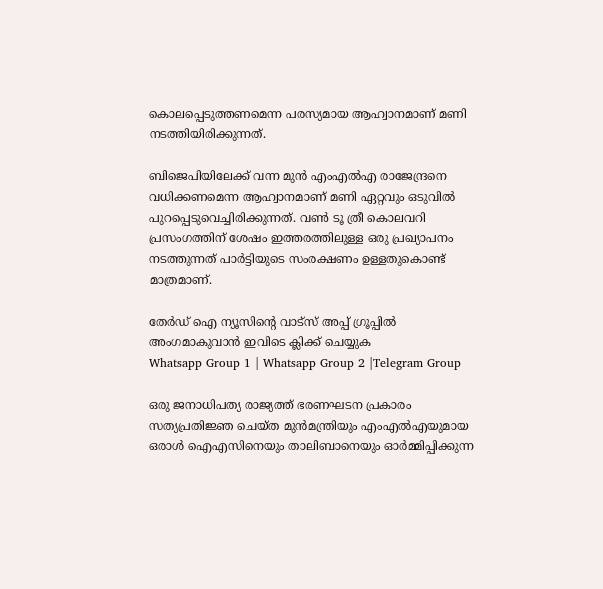കൊലപ്പെടുത്തണമെന്ന പരസ്യമായ ആഹ്വാനമാണ് മണി നടത്തിയിരിക്കുന്നത്.

ബിജെപിയിലേക്ക് വന്ന മുന്‍ എംഎല്‍എ രാജേന്ദ്രനെ വധിക്കണമെന്ന ആഹ്വാനമാണ് മണി ഏറ്റവും ഒടുവില്‍ പുറപ്പെടുവെച്ചിരിക്കുന്നത്. വണ്‍ ടൂ ത്രീ കൊലവറി പ്രസംഗത്തിന് ശേഷം ഇത്തരത്തിലുള്ള ഒരു പ്രഖ്യാപനം നടത്തുന്നത് പാര്‍ട്ടിയുടെ സംരക്ഷണം ഉള്ളതുകൊണ്ട് മാത്രമാണ്.

തേർഡ് ഐ ന്യൂസിന്റെ വാട്സ് അപ്പ് ഗ്രൂപ്പിൽ അംഗമാകുവാൻ ഇവിടെ ക്ലിക്ക് ചെയ്യുക
Whatsapp Group 1 | Whatsapp Group 2 |Telegram Group

ഒരു ജനാധിപത്യ രാജ്യത്ത് ഭരണഘടന പ്രകാരം സത്യപ്രതിജ്ഞ ചെയ്ത മുന്‍മന്ത്രിയും എംഎല്‍എയുമായ ഒരാള്‍ ഐഎസിനെയും താലിബാനെയും ഓര്‍മ്മിപ്പിക്കുന്ന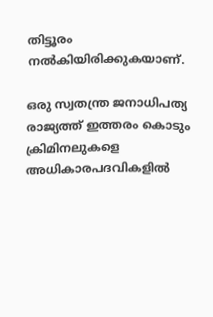തിട്ടൂരം നല്‍കിയിരിക്കുകയാണ്.

ഒരു സ്വതന്ത്ര ജനാധിപത്യ രാജ്യത്ത് ഇത്തരം കൊടും ക്രിമിനലുകളെ അധികാരപദവികളില്‍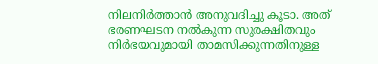നിലനിര്‍ത്താന്‍ അനുവദിച്ചു കൂടാ. അത് ഭരണഘടന നല്‍കുന്ന സുരക്ഷിതവും നിര്‍ഭയവുമായി താമസിക്കുന്നതിനുള്ള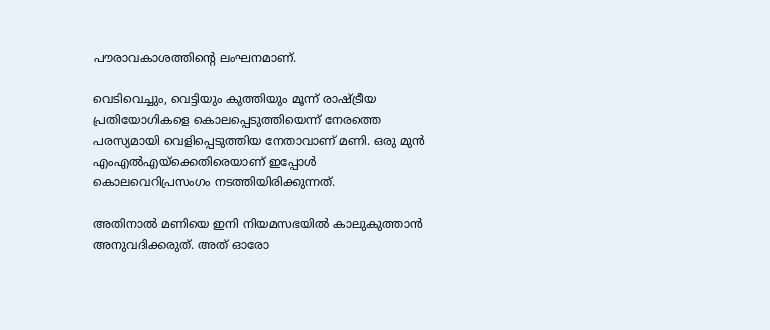പൗരാവകാശത്തിന്റെ ലംഘനമാണ്.

വെടിവെച്ചും, വെട്ടിയും കുത്തിയും മൂന്ന് രാഷ്‌ട്രീയ പ്രതിയോഗികളെ കൊലപ്പെടുത്തിയെന്ന് നേരത്തെ പരസ്യമായി വെളിപ്പെടുത്തിയ നേതാവാണ് മണി. ഒരു മുന്‍ എംഎല്‍എയ്‌ക്കെതിരെയാണ് ഇപ്പോള്‍ കൊലവെറിപ്രസംഗം നടത്തിയിരിക്കുന്നത്.

അതിനാല്‍ മണിയെ ഇനി നിയമസഭയില്‍ കാലുകുത്താന്‍ അനുവദിക്കരുത്. അത് ഓരോ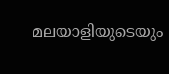മലയാളിയുടെയും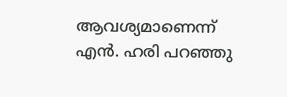ആവശ്യമാണെന്ന് എന്‍. ഹരി പറഞ്ഞു